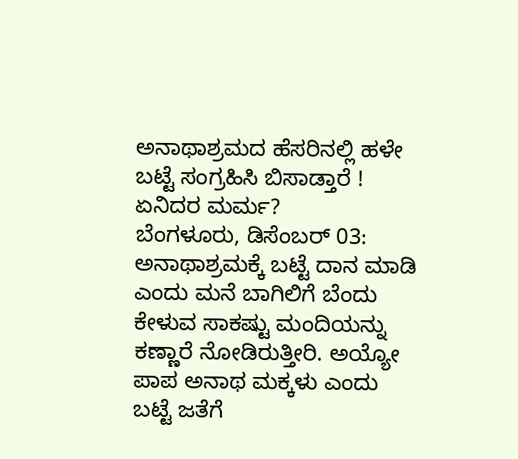ಅನಾಥಾಶ್ರಮದ ಹೆಸರಿನಲ್ಲಿ ಹಳೇ ಬಟ್ಟೆ ಸಂಗ್ರಹಿಸಿ ಬಿಸಾಡ್ತಾರೆ ! ಏನಿದರ ಮರ್ಮ?
ಬೆಂಗಳೂರು, ಡಿಸೆಂಬರ್ 03: ಅನಾಥಾಶ್ರಮಕ್ಕೆ ಬಟ್ಟೆ ದಾನ ಮಾಡಿ ಎಂದು ಮನೆ ಬಾಗಿಲಿಗೆ ಬೆಂದು ಕೇಳುವ ಸಾಕಷ್ಟು ಮಂದಿಯನ್ನು ಕಣ್ಣಾರೆ ನೋಡಿರುತ್ತೀರಿ. ಅಯ್ಯೋ ಪಾಪ ಅನಾಥ ಮಕ್ಕಳು ಎಂದು ಬಟ್ಟೆ ಜತೆಗೆ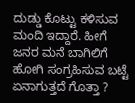ದುಡ್ಡು ಕೊಟ್ಟು ಕಳಿಸುವ ಮಂದಿ ಇದ್ದಾರೆ. ಹೀಗೆ ಜನರ ಮನೆ ಬಾಗಿಲಿಗೆ ಹೋಗಿ ಸಂಗ್ರಹಿಸುವ ಬಟ್ಟೆ ಏನಾಗುತ್ತದೆ ಗೊತ್ತಾ ?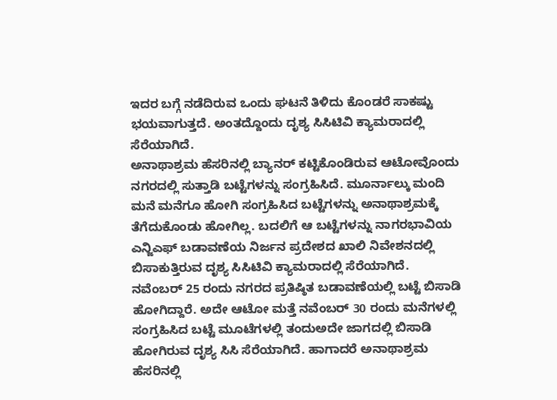ಇದರ ಬಗ್ಗೆ ನಡೆದಿರುವ ಒಂದು ಘಟನೆ ತಿಳಿದು ಕೊಂಡರೆ ಸಾಕಷ್ಟು ಭಯವಾಗುತ್ತದೆ. ಅಂತದ್ದೊಂದು ದೃಶ್ಯ ಸಿಸಿಟಿವಿ ಕ್ಯಾಮರಾದಲ್ಲಿ ಸೆರೆಯಾಗಿದೆ.
ಅನಾಥಾಶ್ರಮ ಹೆಸರಿನಲ್ಲಿ ಬ್ಯಾನರ್ ಕಟ್ಟಿಕೊಂಡಿರುವ ಆಟೋವೊಂದು ನಗರದಲ್ಲಿ ಸುತ್ತಾಡಿ ಬಟ್ಟೆಗಳನ್ನು ಸಂಗ್ರಹಿಸಿದೆ. ಮೂರ್ನಾಲ್ಕು ಮಂದಿ ಮನೆ ಮನೆಗೂ ಹೋಗಿ ಸಂಗ್ರಹಿಸಿದ ಬಟ್ಟೆಗಳನ್ನು ಅನಾಥಾಶ್ರಮಕ್ಕೆ ತೆಗೆದುಕೊಂಡು ಹೋಗಿಲ್ಲ. ಬದಲಿಗೆ ಆ ಬಟ್ಟೆಗಳನ್ನು ನಾಗರಭಾವಿಯ ಎನ್ಜಿಎಫ್ ಬಡಾವಣೆಯ ನಿರ್ಜನ ಪ್ರದೇಶದ ಖಾಲಿ ನಿವೇಶನದಲ್ಲಿ ಬಿಸಾಕುತ್ತಿರುವ ದೃಶ್ಯ ಸಿಸಿಟಿವಿ ಕ್ಯಾಮರಾದಲ್ಲಿ ಸೆರೆಯಾಗಿದೆ. ನವೆಂಬರ್ 25 ರಂದು ನಗರದ ಪ್ರತಿಷ್ಠಿತ ಬಡಾವಣೆಯಲ್ಲಿ ಬಟ್ಟೆ ಬಿಸಾಡಿ ಹೋಗಿದ್ದಾರೆ. ಅದೇ ಆಟೋ ಮತ್ತೆ ನವೆಂಬರ್ 30 ರಂದು ಮನೆಗಳಲ್ಲಿ ಸಂಗ್ರಹಿಸಿದ ಬಟ್ಟೆ ಮೂಟೆಗಳಲ್ಲಿ ತಂದುಅದೇ ಜಾಗದಲ್ಲಿ ಬಿಸಾಡಿ ಹೋಗಿರುವ ದೃಶ್ಯ ಸಿಸಿ ಸೆರೆಯಾಗಿದೆ. ಹಾಗಾದರೆ ಅನಾಥಾಶ್ರಮ ಹೆಸರಿನಲ್ಲಿ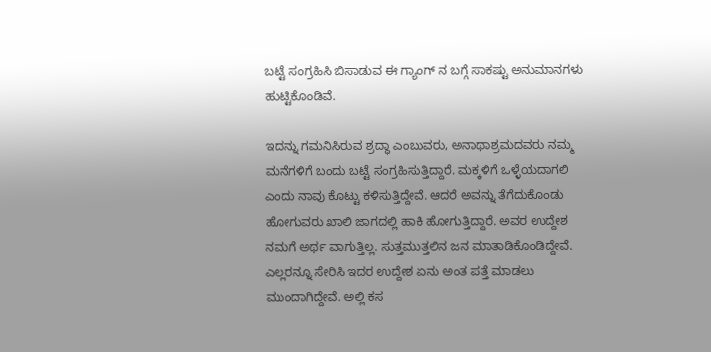ಬಟ್ಟೆ ಸಂಗ್ರಹಿಸಿ ಬಿಸಾಡುವ ಈ ಗ್ಯಾಂಗ್ ನ ಬಗ್ಗೆ ಸಾಕಷ್ಟು ಅನುಮಾನಗಳು ಹುಟ್ಟಿಕೊಂಡಿವೆ.

ಇದನ್ನು ಗಮನಿಸಿರುವ ಶ್ರದ್ಧಾ ಎಂಬುವರು, ಅನಾಥಾಶ್ರಮದವರು ನಮ್ಮ ಮನೆಗಳಿಗೆ ಬಂದು ಬಟ್ಟೆ ಸಂಗ್ರಹಿಸುತ್ತಿದ್ದಾರೆ. ಮಕ್ಕಳಿಗೆ ಒಳ್ಳೆಯದಾಗಲಿ ಎಂದು ನಾವು ಕೊಟ್ಟು ಕಳಿಸುತ್ತಿದ್ದೇವೆ. ಆದರೆ ಅವನ್ನು ತೆಗೆದುಕೊಂಡು ಹೋಗುವರು ಖಾಲಿ ಜಾಗದಲ್ಲಿ ಹಾಕಿ ಹೋಗುತ್ತಿದ್ದಾರೆ. ಅವರ ಉದ್ದೇಶ ನಮಗೆ ಅರ್ಥ ವಾಗುತ್ತಿಲ್ಲ. ಸುತ್ತಮುತ್ತಲಿನ ಜನ ಮಾತಾಡಿಕೊಂಡಿದ್ದೇವೆ. ಎಲ್ಲರನ್ನೂ ಸೇರಿಸಿ ಇದರ ಉದ್ದೇಶ ಏನು ಅಂತ ಪತ್ತೆ ಮಾಡಲು ಮುಂದಾಗಿದ್ದೇವೆ. ಅಲ್ಲಿ ಕಸ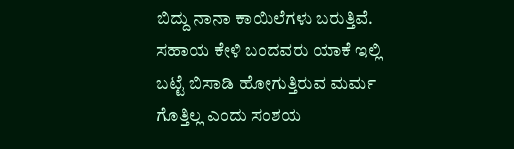ಬಿದ್ದು ನಾನಾ ಕಾಯಿಲೆಗಳು ಬರುತ್ತಿವೆ. ಸಹಾಯ ಕೇಳಿ ಬಂದವರು ಯಾಕೆ ಇಲ್ಲಿ ಬಟ್ಟೆ ಬಿಸಾಡಿ ಹೋಗುತ್ತಿರುವ ಮರ್ಮ ಗೊತ್ತಿಲ್ಲ ಎಂದು ಸಂಶಯ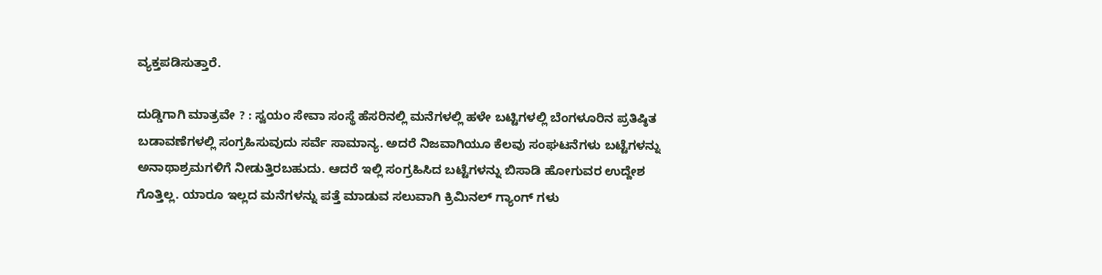ವ್ಯಕ್ತಪಡಿಸುತ್ತಾರೆ.

ದುಡ್ಡಿಗಾಗಿ ಮಾತ್ರವೇ ? : ಸ್ವಯಂ ಸೇವಾ ಸಂಸ್ಥೆ ಹೆಸರಿನಲ್ಲಿ ಮನೆಗಳಲ್ಲಿ ಹಳೇ ಬಟ್ಟಿಗಳಲ್ಲಿ ಬೆಂಗಳೂರಿನ ಪ್ರತಿಷ್ಠಿತ ಬಡಾವಣೆಗಳಲ್ಲಿ ಸಂಗ್ರಹಿಸುವುದು ಸರ್ವೆ ಸಾಮಾನ್ಯ. ಅದರೆ ನಿಜವಾಗಿಯೂ ಕೆಲವು ಸಂಘಟನೆಗಳು ಬಟ್ಟೆಗಳನ್ನು ಅನಾಥಾಶ್ರಮಗಳಿಗೆ ನೀಡುತ್ತಿರಬಹುದು. ಆದರೆ ಇಲ್ಲಿ ಸಂಗ್ರಹಿಸಿದ ಬಟ್ಟೆಗಳನ್ನು ಬಿಸಾಡಿ ಹೋಗುವರ ಉದ್ದೇಶ ಗೊತ್ತಿಲ್ಲ. ಯಾರೂ ಇಲ್ಲದ ಮನೆಗಳನ್ನು ಪತ್ತೆ ಮಾಡುವ ಸಲುವಾಗಿ ಕ್ರಿಮಿನಲ್ ಗ್ಯಾಂಗ್ ಗಳು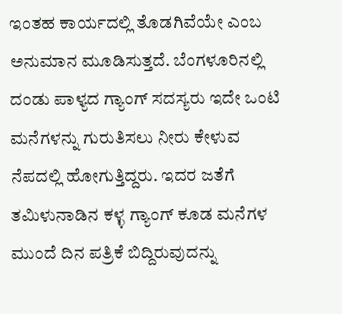ಇಂತಹ ಕಾರ್ಯದಲ್ಲಿ ತೊಡಗಿವೆಯೇ ಎಂಬ ಅನುಮಾನ ಮೂಡಿಸುತ್ತದೆ. ಬೆಂಗಳೂರಿನಲ್ಲಿ ದಂಡು ಪಾಳ್ಯದ ಗ್ಯಾಂಗ್ ಸದಸ್ಯರು ಇದೇ ಒಂಟಿ ಮನೆಗಳನ್ನು ಗುರುತಿಸಲು ನೀರು ಕೇಳುವ ನೆಪದಲ್ಲಿ ಹೋಗುತ್ತಿದ್ದರು. ಇದರ ಜತೆಗೆ ತಮಿಳುನಾಡಿನ ಕಳ್ಳ ಗ್ಯಾಂಗ್ ಕೂಡ ಮನೆಗಳ ಮುಂದೆ ದಿನ ಪತ್ರಿಕೆ ಬಿದ್ದಿರುವುದನ್ನು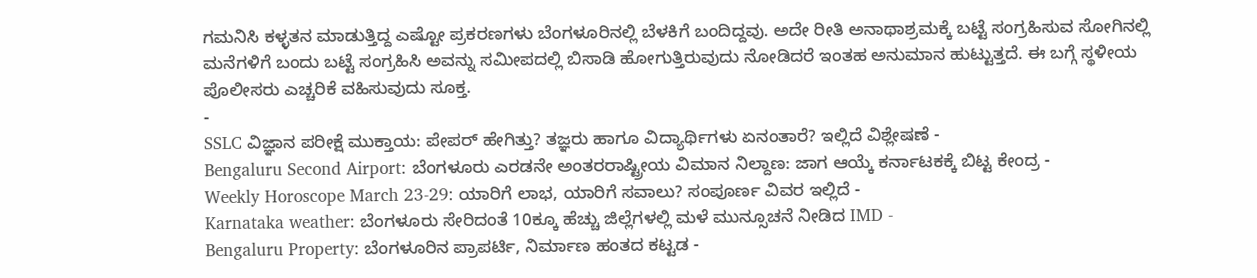ಗಮನಿಸಿ ಕಳ್ಳತನ ಮಾಡುತ್ತಿದ್ದ ಎಷ್ಟೋ ಪ್ರಕರಣಗಳು ಬೆಂಗಳೂರಿನಲ್ಲಿ ಬೆಳಕಿಗೆ ಬಂದಿದ್ದವು. ಅದೇ ರೀತಿ ಅನಾಥಾಶ್ರಮಕ್ಕೆ ಬಟ್ಟೆ ಸಂಗ್ರಹಿಸುವ ಸೋಗಿನಲ್ಲಿ ಮನೆಗಳಿಗೆ ಬಂದು ಬಟ್ಟೆ ಸಂಗ್ರಹಿಸಿ ಅವನ್ನು ಸಮೀಪದಲ್ಲಿ ಬಿಸಾಡಿ ಹೋಗುತ್ತಿರುವುದು ನೋಡಿದರೆ ಇಂತಹ ಅನುಮಾನ ಹುಟ್ಟುತ್ತದೆ. ಈ ಬಗ್ಗೆ ಸ್ಥಳೀಯ ಪೊಲೀಸರು ಎಚ್ಚರಿಕೆ ವಹಿಸುವುದು ಸೂಕ್ತ.
-
SSLC ವಿಜ್ಞಾನ ಪರೀಕ್ಷೆ ಮುಕ್ತಾಯ: ಪೇಪರ್ ಹೇಗಿತ್ತು? ತಜ್ಞರು ಹಾಗೂ ವಿದ್ಯಾರ್ಥಿಗಳು ಏನಂತಾರೆ? ಇಲ್ಲಿದೆ ವಿಶ್ಲೇಷಣೆ -
Bengaluru Second Airport: ಬೆಂಗಳೂರು ಎರಡನೇ ಅಂತರರಾಷ್ಟ್ರೀಯ ವಿಮಾನ ನಿಲ್ದಾಣ: ಜಾಗ ಆಯ್ಕೆ ಕರ್ನಾಟಕಕ್ಕೆ ಬಿಟ್ಟ ಕೇಂದ್ರ -
Weekly Horoscope March 23-29: ಯಾರಿಗೆ ಲಾಭ, ಯಾರಿಗೆ ಸವಾಲು? ಸಂಪೂರ್ಣ ವಿವರ ಇಲ್ಲಿದೆ -
Karnataka weather: ಬೆಂಗಳೂರು ಸೇರಿದಂತೆ 10ಕ್ಕೂ ಹೆಚ್ಚು ಜಿಲ್ಲೆಗಳಲ್ಲಿ ಮಳೆ ಮುನ್ಸೂಚನೆ ನೀಡಿದ IMD -
Bengaluru Property: ಬೆಂಗಳೂರಿನ ಪ್ರಾಪರ್ಟಿ, ನಿರ್ಮಾಣ ಹಂತದ ಕಟ್ಟಡ -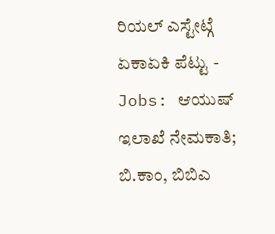ರಿಯಲ್ ಎಸ್ಟೇಟ್ಗೆ ಏಕಾಏಕಿ ಪೆಟ್ಟು -
Jobs: ಆಯುಷ್ ಇಲಾಖೆ ನೇಮಕಾತಿ; ಬಿ.ಕಾಂ, ಬಿಬಿಎ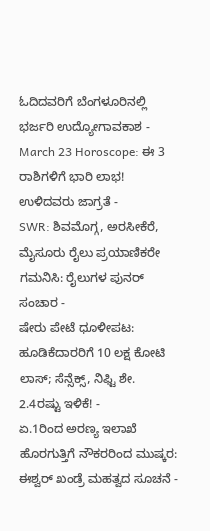ಓದಿದವರಿಗೆ ಬೆಂಗಳೂರಿನಲ್ಲಿ ಭರ್ಜರಿ ಉದ್ಯೋಗಾವಕಾಶ -
March 23 Horoscope: ಈ 3 ರಾಶಿಗಳಿಗೆ ಭಾರಿ ಲಾಭ! ಉಳಿದವರು ಜಾಗ್ರತೆ -
SWR: ಶಿವಮೊಗ್ಗ, ಅರಸೀಕೆರೆ, ಮೈಸೂರು ರೈಲು ಪ್ರಯಾಣಿಕರೇ ಗಮನಿಸಿ: ರೈಲುಗಳ ಪುನರ್ ಸಂಚಾರ -
ಷೇರು ಪೇಟೆ ಧೂಳೀಪಟ: ಹೂಡಿಕೆದಾರರಿಗೆ 10 ಲಕ್ಷ ಕೋಟಿ ಲಾಸ್; ಸೆನ್ಸೆಕ್ಸ್, ನಿಫ್ಟಿ ಶೇ. 2.4ರಷ್ಟು ಇಳಿಕೆ! -
ಏ.1ರಿಂದ ಅರಣ್ಯ ಇಲಾಖೆ ಹೊರಗುತ್ತಿಗೆ ನೌಕರರಿಂದ ಮುಷ್ಕರ: ಈಶ್ವರ್ ಖಂಡ್ರೆ ಮಹತ್ವದ ಸೂಚನೆ -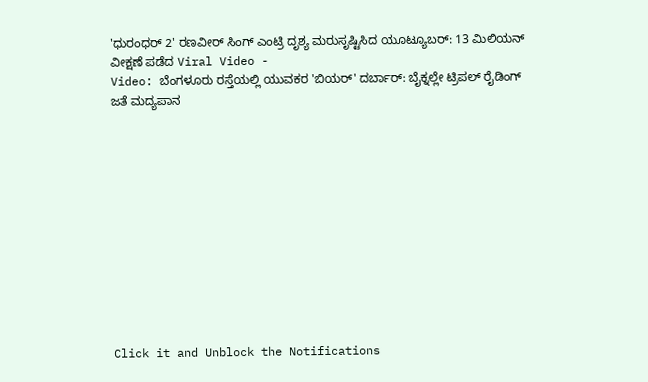'ಧುರಂಧರ್ 2' ರಣವೀರ್ ಸಿಂಗ್ ಎಂಟ್ರಿ ದೃಶ್ಯ ಮರುಸೃಷ್ಟಿಸಿದ ಯೂಟ್ಯೂಬರ್: 13 ಮಿಲಿಯನ್ ವೀಕ್ಷಣೆ ಪಡೆದ Viral Video -
Video: ಬೆಂಗಳೂರು ರಸ್ತೆಯಲ್ಲಿ ಯುವಕರ 'ಬಿಯರ್' ದರ್ಬಾರ್: ಬೈಕ್ನಲ್ಲೇ ಟ್ರಿಪಲ್ ರೈಡಿಂಗ್ ಜತೆ ಮದ್ಯಪಾನ












Click it and Unblock the Notifications